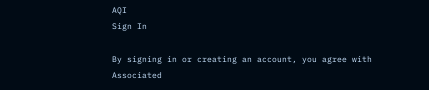AQI
Sign In

By signing in or creating an account, you agree with Associated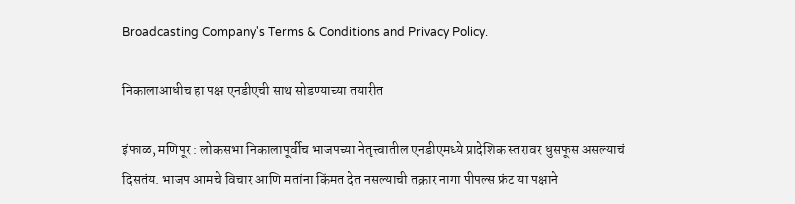Broadcasting Company's Terms & Conditions and Privacy Policy.

निकालाआधीच हा पक्ष एनडीएची साथ सोडण्याच्या तयारीत

इंफाळ, मणिपूर : लोकसभा निकालापूर्वीच भाजपच्या नेतृत्त्वातील एनडीएमध्ये प्रादेशिक स्तरावर धुसफूस असल्याचं दिसतंय. भाजप आमचे विचार आणि मतांना किंमत देत नसल्याची तक्रार नागा पीपल्स फ्रंट या पक्षाने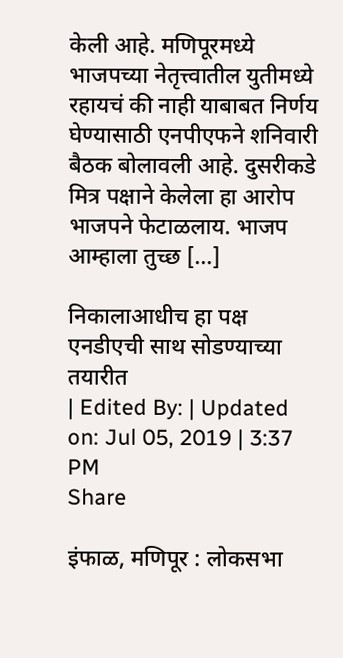केली आहे. मणिपूरमध्ये भाजपच्या नेतृत्त्वातील युतीमध्ये रहायचं की नाही याबाबत निर्णय घेण्यासाठी एनपीएफने शनिवारी बैठक बोलावली आहे. दुसरीकडे मित्र पक्षाने केलेला हा आरोप भाजपने फेटाळलाय. भाजप आम्हाला तुच्छ […]

निकालाआधीच हा पक्ष एनडीएची साथ सोडण्याच्या तयारीत
| Edited By: | Updated on: Jul 05, 2019 | 3:37 PM
Share

इंफाळ, मणिपूर : लोकसभा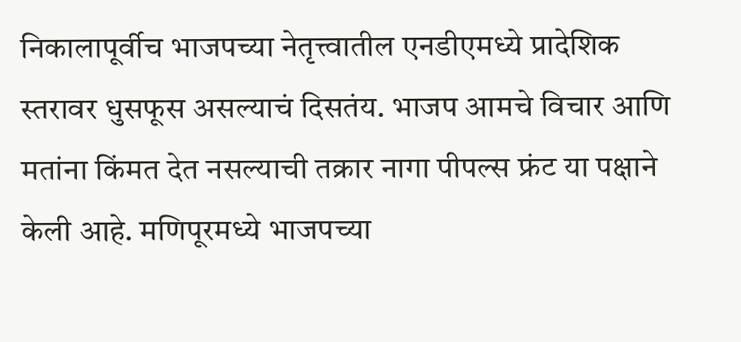निकालापूर्वीच भाजपच्या नेतृत्त्वातील एनडीएमध्ये प्रादेशिक स्तरावर धुसफूस असल्याचं दिसतंय. भाजप आमचे विचार आणि मतांना किंमत देत नसल्याची तक्रार नागा पीपल्स फ्रंट या पक्षाने केली आहे. मणिपूरमध्ये भाजपच्या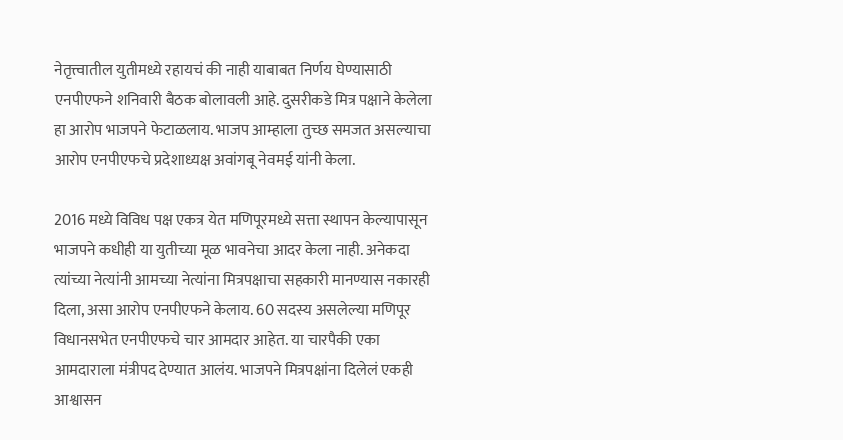नेतृत्त्वातील युतीमध्ये रहायचं की नाही याबाबत निर्णय घेण्यासाठी एनपीएफने शनिवारी बैठक बोलावली आहे. दुसरीकडे मित्र पक्षाने केलेला हा आरोप भाजपने फेटाळलाय. भाजप आम्हाला तुच्छ समजत असल्याचा आरोप एनपीएफचे प्रदेशाध्यक्ष अवांगबू नेवमई यांनी केला.

2016 मध्ये विविध पक्ष एकत्र येत मणिपूरमध्ये सत्ता स्थापन केल्यापासून भाजपने कधीही या युतीच्या मूळ भावनेचा आदर केला नाही. अनेकदा त्यांच्या नेत्यांनी आमच्या नेत्यांना मित्रपक्षाचा सहकारी मानण्यास नकारही दिला, असा आरोप एनपीएफने केलाय. 60 सदस्य असलेल्या मणिपूर विधानसभेत एनपीएफचे चार आमदार आहेत. या चारपैकी एका आमदाराला मंत्रीपद देण्यात आलंय. भाजपने मित्रपक्षांना दिलेलं एकही आश्वासन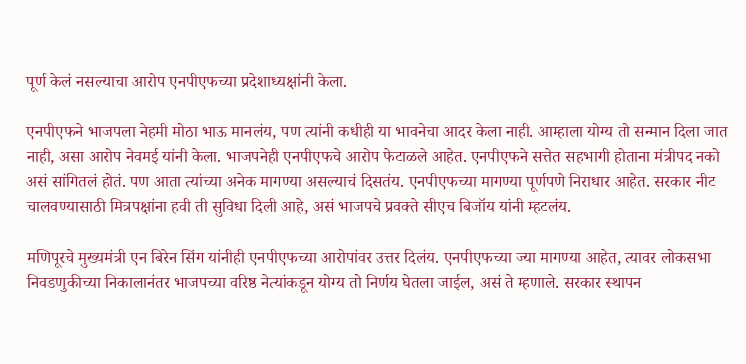पूर्ण केलं नसल्याचा आरोप एनपीएफच्या प्रदेशाध्यक्षांनी केला.

एनपीएफने भाजपला नेहमी मोठा भाऊ मानलंय, पण त्यांनी कधीही या भावनेचा आदर केला नाही. आम्हाला योग्य तो सन्मान दिला जात नाही, असा आरोप नेवमई यांनी केला. भाजपनेही एनपीएफचे आरोप फेटाळले आहेत. एनपीएफने सत्तेत सहभागी होताना मंत्रीपद नको असं सांगितलं होतं. पण आता त्यांच्या अनेक मागण्या असल्याचं दिसतंय. एनपीएफच्या मागण्या पूर्णपणे निराधार आहेत. सरकार नीट चालवण्यासाठी मित्रपक्षांना हवी ती सुविधा दिली आहे, असं भाजपचे प्रवक्ते सीएच बिजॉय यांनी म्हटलंय.

मणिपूरचे मुख्यमंत्री एन बिरेन सिंग यांनीही एनपीएफच्या आरोपांवर उत्तर दिलंय. एनपीएफच्या ज्या मागण्या आहेत, त्यावर लोकसभा निवडणुकीच्या निकालानंतर भाजपच्या वरिष्ठ नेत्यांकडून योग्य तो निर्णय घेतला जाईल, असं ते म्हणाले. सरकार स्थापन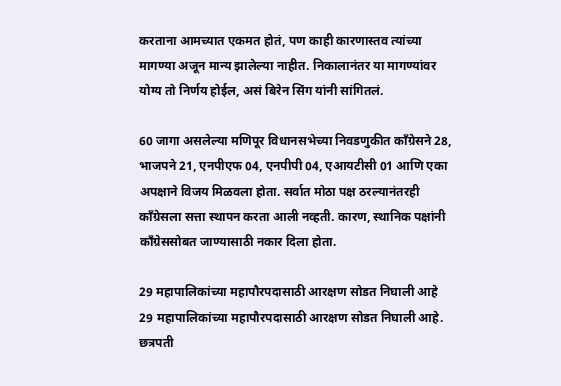करताना आमच्यात एकमत होतं, पण काही कारणास्तव त्यांच्या मागण्या अजून मान्य झालेल्या नाहीत. निकालानंतर या मागण्यांवर योग्य तो निर्णय होईल, असं बिरेन सिंग यांनी सांगितलं.

60 जागा असलेल्या मणिपूर विधानसभेच्या निवडणुकीत काँग्रेसने 28, भाजपने 21, एनपीएफ 04, एनपीपी 04, एआयटीसी 01 आणि एका अपक्षाने विजय मिळवला होता. सर्वात मोठा पक्ष ठरल्यानंतरही काँग्रेसला सत्ता स्थापन करता आली नव्हती. कारण, स्थानिक पक्षांनी काँग्रेससोबत जाण्यासाठी नकार दिला होता.

29 महापालिकांच्या महापौरपदासाठी आरक्षण सोडत निघाली आहे
29 महापालिकांच्या महापौरपदासाठी आरक्षण सोडत निघाली आहे.
छत्रपती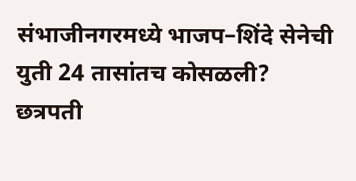संभाजीनगरमध्ये भाजप–शिंदे सेनेची युती 24 तासांतच कोसळली?
छत्रपती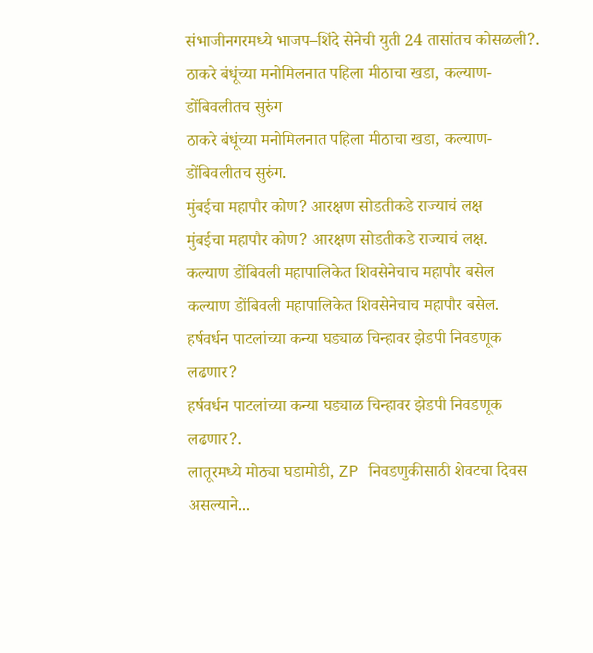संभाजीनगरमध्ये भाजप–शिंदे सेनेची युती 24 तासांतच कोसळली?.
ठाकरे बंधूंच्या मनोमिलनात पहिला मीठाचा खडा, कल्याण-डोंबिवलीतच सुरुंग
ठाकरे बंधूंच्या मनोमिलनात पहिला मीठाचा खडा, कल्याण-डोंबिवलीतच सुरुंग.
मुंबईचा महापौर कोण? आरक्षण सोडतीकडे राज्याचं लक्ष
मुंबईचा महापौर कोण? आरक्षण सोडतीकडे राज्याचं लक्ष.
कल्याण डोंबिवली महापालिकेत शिवसेनेचाच महापौर बसेल
कल्याण डोंबिवली महापालिकेत शिवसेनेचाच महापौर बसेल.
हर्षवर्धन पाटलांच्या कन्या घड्याळ चिन्हावर झेडपी निवडणूक लढणार?
हर्षवर्धन पाटलांच्या कन्या घड्याळ चिन्हावर झेडपी निवडणूक लढणार?.
लातूरमध्ये मोठ्या घडामोडी, ZP निवडणुकीसाठी शेवटचा दिवस असल्याने...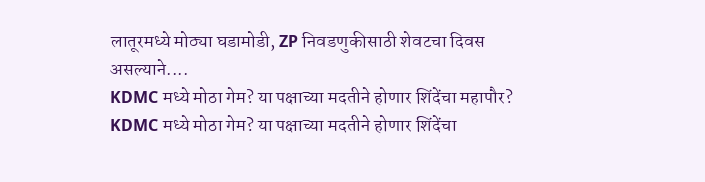लातूरमध्ये मोठ्या घडामोडी, ZP निवडणुकीसाठी शेवटचा दिवस असल्याने....
KDMC मध्ये मोठा गेम? या पक्षाच्या मदतीने होणार शिंदेंचा महापौर?
KDMC मध्ये मोठा गेम? या पक्षाच्या मदतीने होणार शिंदेंचा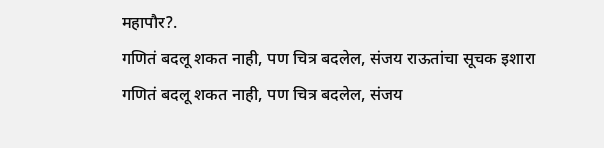महापौर?.
गणितं बदलू शकत नाही, पण चित्र बदलेल, संजय राऊतांचा सूचक इशारा
गणितं बदलू शकत नाही, पण चित्र बदलेल, संजय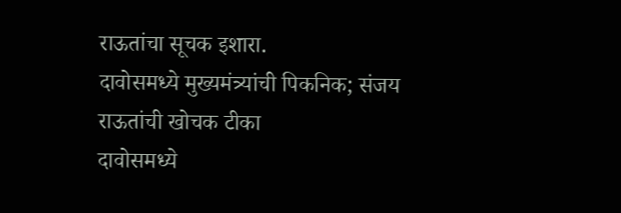राऊतांचा सूचक इशारा.
दावोसमध्ये मुख्यमंत्र्यांची पिकनिक; संजय राऊतांची खोचक टीका
दावोसमध्ये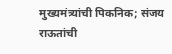मुख्यमंत्र्यांची पिकनिक; संजय राऊतांची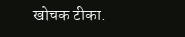खोचक टीका.